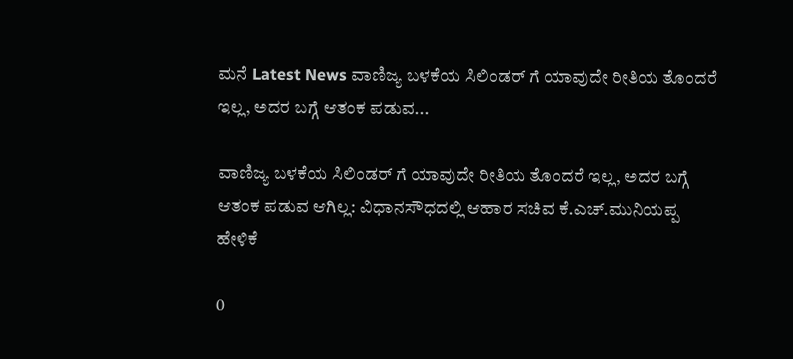ಮನೆ Latest News ವಾಣಿಜ್ಯ ಬಳಕೆಯ ಸಿಲಿಂಡರ್ ಗೆ ಯಾವುದೇ ರೀತಿಯ ತೊಂದರೆ ಇಲ್ಲ, ಅದರ ಬಗ್ಗೆ ಆತಂಕ ಪಡುವ...

ವಾಣಿಜ್ಯ ಬಳಕೆಯ ಸಿಲಿಂಡರ್ ಗೆ ಯಾವುದೇ ರೀತಿಯ ತೊಂದರೆ ಇಲ್ಲ, ಅದರ ಬಗ್ಗೆ ಆತಂಕ ಪಡುವ ಆಗಿಲ್ಲ: ವಿಧಾನಸೌಧದಲ್ಲಿ ಆಹಾರ ಸಚಿವ ಕೆ.ಎಚ್.ಮುನಿಯಪ್ಪ ಹೇಳಿಕೆ

0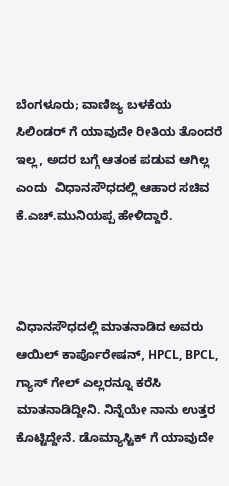ಬೆಂಗಳೂರು; ವಾಣಿಜ್ಯ ಬಳಕೆಯ ಸಿಲಿಂಡರ್ ಗೆ ಯಾವುದೇ ರೀತಿಯ ತೊಂದರೆ ಇಲ್ಲ, ಅದರ ಬಗ್ಗೆ ಆತಂಕ ಪಡುವ ಆಗಿಲ್ಲ ಎಂದು  ವಿಧಾನಸೌಧದಲ್ಲಿ ಆಹಾರ ಸಚಿವ ಕೆ.ಎಚ್.ಮುನಿಯಪ್ಪ ಹೇಳಿದ್ದಾರೆ.



ವಿಧಾನಸೌಧದಲ್ಲಿ ಮಾತನಾಡಿದ ಅವರು ಆಯಿಲ್ ಕಾರ್ಪೊರೇಷನ್, HPCL, BPCL, ಗ್ಯಾಸ್ ಗೇಲ್ ಎಲ್ಲರನ್ನೂ ಕರೆಸಿ ಮಾತನಾಡಿದ್ದೀನಿ. ನಿನ್ನೆಯೇ ನಾನು ಉತ್ತರ ಕೊಟ್ಟಿದ್ದೇನೆ. ಡೊಮ್ಯಾಸ್ಟಿಕ್ ಗೆ ಯಾವುದೇ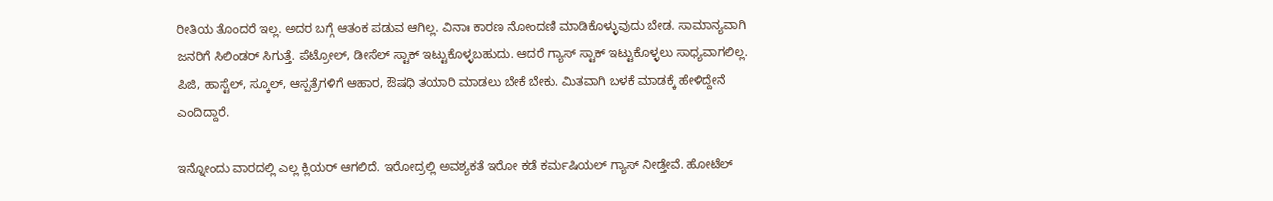ರೀತಿಯ ತೊಂದರೆ ಇಲ್ಲ. ಅದರ ಬಗ್ಗೆ ಆತಂಕ ಪಡುವ ಆಗಿಲ್ಲ. ವಿನಾಃ ಕಾರಣ ನೋಂದಣಿ ಮಾಡಿಕೊಳ್ಳುವುದು ಬೇಡ. ಸಾಮಾನ್ಯವಾಗಿ ಜನರಿಗೆ ಸಿಲಿಂಡರ್ ಸಿಗುತ್ತೆ. ಪೆಟ್ರೋಲ್, ಡೀಸೆಲ್ ಸ್ಟಾಕ್ ಇಟ್ಟುಕೊಳ್ಳಬಹುದು. ಆದರೆ ಗ್ಯಾಸ್ ಸ್ಟಾಕ್ ಇಟ್ಟುಕೊಳ್ಳಲು ಸಾಧ್ಯವಾಗಲಿಲ್ಲ. ಪಿಜಿ, ಹಾಸ್ಟೆಲ್, ಸ್ಕೂಲ್, ಆಸ್ಪತ್ರೆಗಳಿಗೆ ಆಹಾರ, ಔಷಧಿ ತಯಾರಿ ಮಾಡಲು ಬೇಕೆ ಬೇಕು. ಮಿತವಾಗಿ ಬಳಕೆ ಮಾಡಕ್ಕೆ ಹೇಳಿದ್ದೇನೆ ಎಂದಿದ್ದಾರೆ.

ಇನ್ನೋಂದು ವಾರದಲ್ಲಿ ಎಲ್ಲ ಕ್ಲಿಯರ್ ಆಗಲಿದೆ. ಇರೋದ್ರಲ್ಲಿ ಅವಶ್ಯಕತೆ ಇರೋ ಕಡೆ ಕರ್ಮಷಿಯಲ್ ಗ್ಯಾಸ್ ನೀಡ್ತೇವೆ. ಹೋಟೆಲ್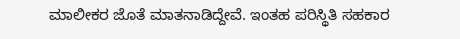ಮಾಲೀಕರ ಜೊತೆ ಮಾತನಾಡಿದ್ದೇವೆ. ಇಂತಹ ಪರಿಸ್ಥಿತಿ ಸಹಕಾರ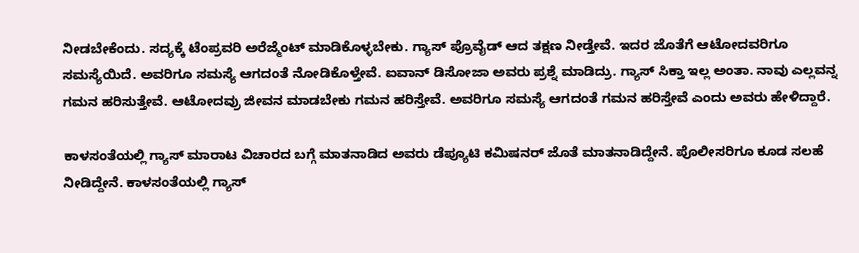ನೀಡಬೇಕೆಂದು. ಸದ್ಯಕ್ಕೆ ಟೆಂಪ್ರವರಿ ಅರೆಜ್ಮೆಂಟ್ ಮಾಡಿಕೊಳ್ಳಬೇಕು. ಗ್ಯಾಸ್ ಪ್ರೊವೈಡ್ ಆದ ತಕ್ಷಣ ನೀಡ್ತೇವೆ. ಇದರ ಜೊತೆಗೆ ಆಟೋದವರಿಗೂ ಸಮಸ್ಯೆಯಿದೆ. ಅವರಿಗೂ ಸಮಸ್ಯೆ ಆಗದಂತೆ ನೋಡಿಕೊಳ್ತೇವೆ. ಐವಾನ್ ಡಿಸೋಜಾ ಅವರು ಪ್ರಶ್ನೆ ಮಾಡಿದ್ರು. ಗ್ಯಾಸ್ ಸಿಕ್ತಾ ಇಲ್ಲ ಅಂತಾ. ನಾವು ಎಲ್ಲವನ್ನ ಗಮನ ಹರಿಸುತ್ತೇವೆ. ಆಟೋದವ್ರು ಜೀವನ ಮಾಡಬೇಕು ಗಮನ ಹರಿಸ್ತೇವೆ. ಅವರಿಗೂ ಸಮಸ್ಯೆ ಆಗದಂತೆ ಗಮನ ಹರಿಸ್ತೇವೆ ಎಂದು ಅವರು ಹೇಳಿದ್ದಾರೆ.

ಕಾಳಸಂತೆಯಲ್ಲಿ ಗ್ಯಾಸ್ ಮಾರಾಟ ವಿಚಾರದ ಬಗ್ಗೆ ಮಾತನಾಡಿದ ಅವರು ಡೆಪ್ಯೂಟಿ ಕಮಿಷನರ್ ಜೊತೆ ಮಾತನಾಡಿದ್ದೇನೆ. ಪೊಲೀಸರಿಗೂ ಕೂಡ ಸಲಹೆ ನೀಡಿದ್ದೇನೆ. ಕಾಳಸಂತೆಯಲ್ಲಿ ಗ್ಯಾಸ್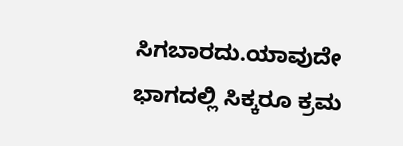ಸಿಗಬಾರದು.ಯಾವುದೇ ಭಾಗದಲ್ಲಿ ಸಿಕ್ಕರೂ ಕ್ರಮ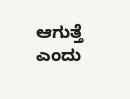ಆಗುತ್ತೆ ಎಂದು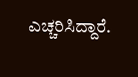ಎಚ್ಚರಿಸಿದ್ದಾರೆ.